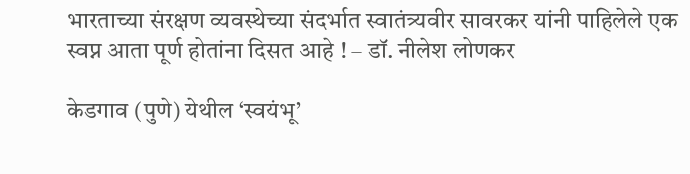भारताच्या संरक्षण व्यवस्थेच्या संदर्भात स्वातंत्र्यवीर सावरकर यांनी पाहिलेले एक स्वप्न आता पूर्ण होतांना दिसत आहे ! – डॉ. नीलेश लोणकर

केडगाव (पुणे) येथील ‘स्वयंभू’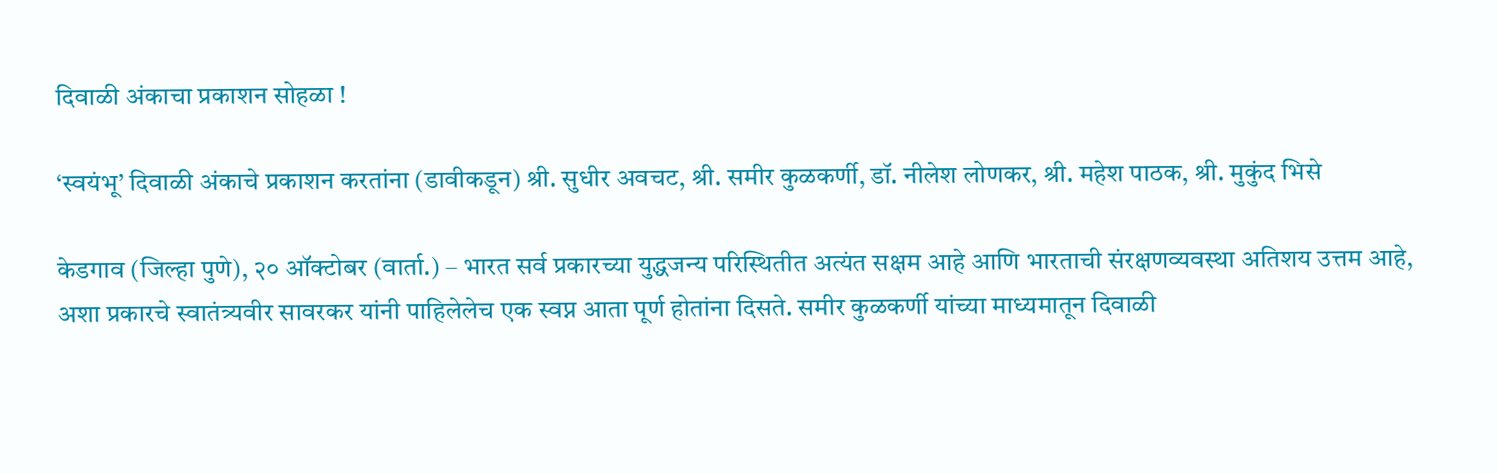दिवाळी अंकाचा प्रकाशन सोहळा !

‘स्वयंभू’ दिवाळी अंकाचे प्रकाशन करतांना (डावीकडून) श्री. सुधीर अवचट, श्री. समीर कुळकर्णी, डॉ. नीलेश लोणकर, श्री. महेश पाठक, श्री. मुकुंद भिसे

केडगाव (जिल्हा पुणे), २० ऑक्टोबर (वार्ता.) – भारत सर्व प्रकारच्या युद्धजन्य परिस्थितीत अत्यंत सक्षम आहे आणि भारताची संरक्षणव्यवस्था अतिशय उत्तम आहे, अशा प्रकारचे स्वातंत्र्यवीर सावरकर यांनी पाहिलेलेच एक स्वप्न आता पूर्ण होतांना दिसते. समीर कुळकर्णी यांच्या माध्यमातून दिवाळी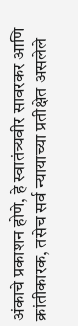अंकाचे प्रकाशन होणे, हे स्वातंत्र्यवीर सावरकर आणि क्रांतीकारक, तसेच सर्व न्यायाच्या प्रतीक्षेत असलेले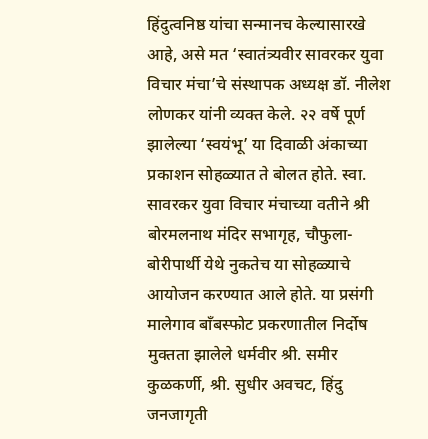हिंदुत्वनिष्ठ यांचा सन्मानच केल्यासारखे आहे, असे मत ‘स्वातंत्र्यवीर सावरकर युवा विचार मंचा’चे संस्थापक अध्यक्ष डॉ. नीलेश लोणकर यांनी व्यक्त केले. २२ वर्षे पूर्ण झालेल्या ‘स्वयंभू’ या दिवाळी अंकाच्या प्रकाशन सोहळ्यात ते बोलत होते. स्वा. सावरकर युवा विचार मंचाच्या वतीने श्री बोरमलनाथ मंदिर सभागृह, चौफुला-बोरीपार्थी येथे नुकतेच या सोहळ्याचे आयोजन करण्यात आले होते. या प्रसंगी मालेगाव बाँबस्फोट प्रकरणातील निर्दोष मुक्तता झालेले धर्मवीर श्री. समीर कुळकर्णी, श्री. सुधीर अवचट, हिंदु जनजागृती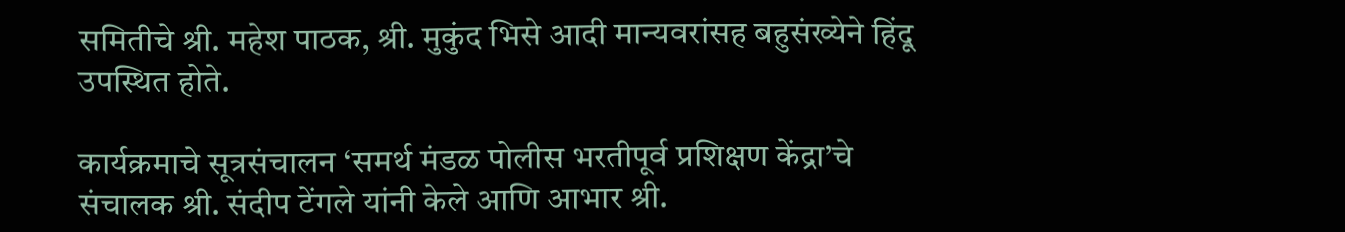समितीचे श्री. महेश पाठक, श्री. मुकुंद भिसे आदी मान्यवरांसह बहुसंख्येने हिंदू उपस्थित होते.

कार्यक्रमाचे सूत्रसंचालन ‘समर्थ मंडळ पोलीस भरतीपूर्व प्रशिक्षण केंद्रा’चे संचालक श्री. संदीप टेंगले यांनी केले आणि आभार श्री.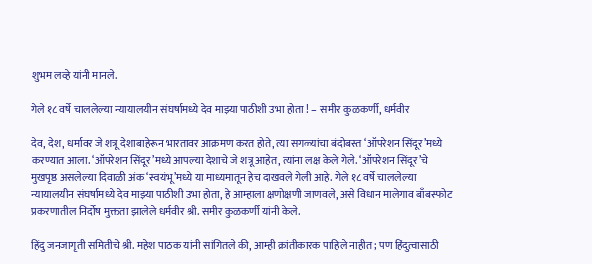शुभम लव्हे यांनी मानले.

गेले १८ वर्षे चाललेल्या न्यायालयीन संघर्षामध्ये देव माझ्या पाठीशी उभा होता ! – समीर कुळकर्णी, धर्मवीर

देव, देश, धर्मावर जे शत्रू देशाबाहेरून भारतावर आक्रमण करत होते, त्या सगळ्यांचा बंदोबस्त ‘ऑपरेशन सिंदूर’मध्ये करण्यात आला. ‘ऑपरेशन सिंदूर’मध्ये आपल्या देशाचे जे शत्रू आहेत, त्यांना लक्ष केले गेले. ‘ऑपरेशन सिंदूर’चे मुखपृष्ठ असलेल्या दिवाळी अंक ‘स्वयंभू’मध्ये या माध्यमातून हेच दाखवले गेली आहे. गेले १८ वर्षे चाललेल्या न्यायालयीन संघर्षामध्ये देव माझ्या पाठीशी उभा होता, हे आम्हाला क्षणोक्षणी जाणवले, असे विधान मालेगाव बाँबस्फोट प्रकरणातील निर्दोष मुक्तता झालेले धर्मवीर श्री. समीर कुळकर्णी यांनी केले.

हिंदु जनजागृती समितीचे श्री. महेश पाठक यांनी सांगितले की, आम्ही क्रांतीकारक पाहिले नाहीत; पण हिंदुत्वासाठी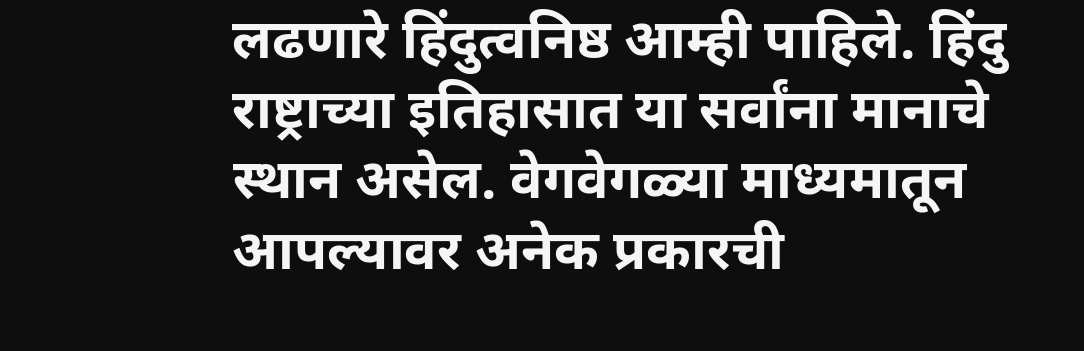लढणारे हिंदुत्वनिष्ठ आम्ही पाहिले. हिंदु राष्ट्राच्या इतिहासात या सर्वांना मानाचे स्थान असेल. वेगवेगळ्या माध्यमातून आपल्यावर अनेक प्रकारची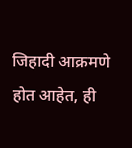जिहादी आक्रमणे होत आहेत, ही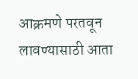आक्रमणे परतवून लावण्यासाठी आता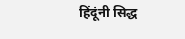हिंदूंनी सिद्ध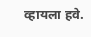व्हायला हवे.